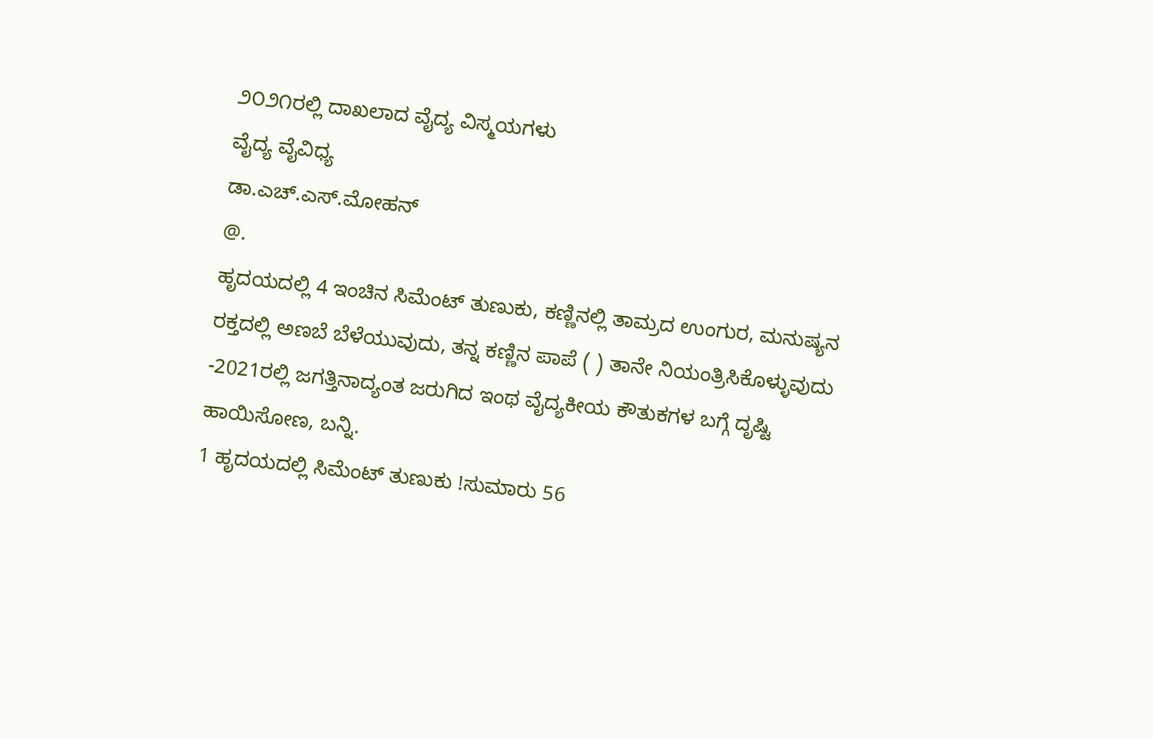೨೦೨೧ರಲ್ಲಿ ದಾಖಲಾದ ವೈದ್ಯ ವಿಸ್ಮಯಗಳು
ವೈದ್ಯ ವೈವಿಧ್ಯ
ಡಾ.ಎಚ್.ಎಸ್.ಮೋಹನ್‌
@.
ಹೃದಯದಲ್ಲಿ 4 ಇಂಚಿನ ಸಿಮೆಂಟ್ ತುಣುಕು, ಕಣ್ಣಿನಲ್ಲಿ ತಾಮ್ರದ ಉಂಗುರ, ಮನುಷ್ಯನ ರಕ್ತದಲ್ಲಿ ಅಣಬೆ ಬೆಳೆಯುವುದು, ತನ್ನ ಕಣ್ಣಿನ ಪಾಪೆ ( ) ತಾನೇ ನಿಯಂತ್ರಿಸಿಕೊಳ್ಳುವುದು -2021ರಲ್ಲಿ ಜಗತ್ತಿನಾದ್ಯಂತ ಜರುಗಿದ ಇಂಥ ವೈದ್ಯಕೀಯ ಕೌತುಕಗಳ ಬಗ್ಗೆ ದೃಷ್ಟಿ ಹಾಯಿಸೋಣ, ಬನ್ನಿ.
1 ಹೃದಯದಲ್ಲಿ ಸಿಮೆಂಟ್ ತುಣುಕು !ಸುಮಾರು 56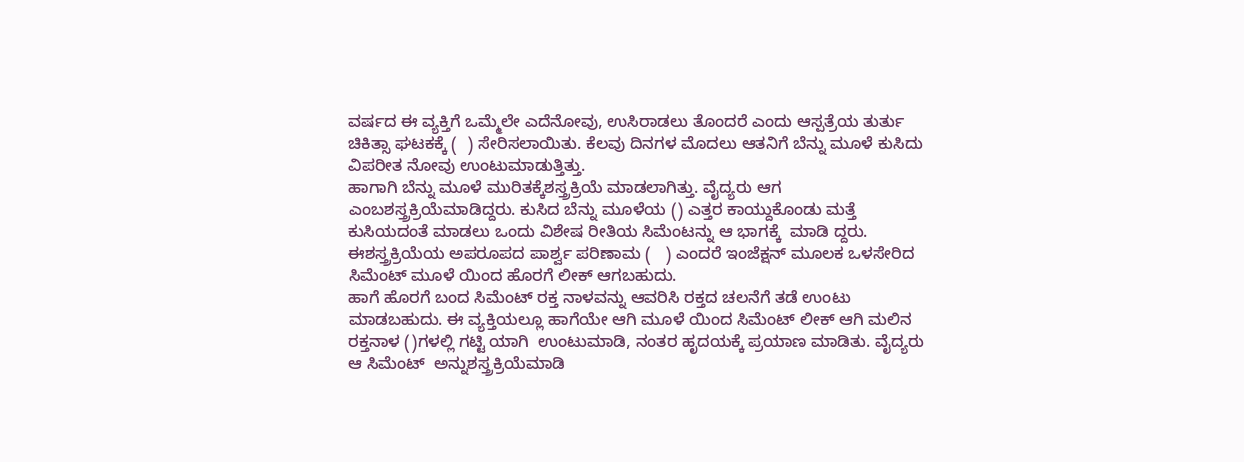ವರ್ಷದ ಈ ವ್ಯಕ್ತಿಗೆ ಒಮ್ಮೆಲೇ ಎದೆನೋವು, ಉಸಿರಾಡಲು ತೊಂದರೆ ಎಂದು ಆಸ್ಪತ್ರೆಯ ತುರ್ತು ಚಿಕಿತ್ಸಾ ಘಟಕಕ್ಕೆ (  ) ಸೇರಿಸಲಾಯಿತು. ಕೆಲವು ದಿನಗಳ ಮೊದಲು ಆತನಿಗೆ ಬೆನ್ನು ಮೂಳೆ ಕುಸಿದು ವಿಪರೀತ ನೋವು ಉಂಟುಮಾಡುತ್ತಿತ್ತು.
ಹಾಗಾಗಿ ಬೆನ್ನು ಮೂಳೆ ಮುರಿತಕ್ಕೆಶಸ್ತ್ರಕ್ರಿಯೆ ಮಾಡಲಾಗಿತ್ತು. ವೈದ್ಯರು ಆಗ  ಎಂಬಶಸ್ತ್ರಕ್ರಿಯೆಮಾಡಿದ್ದರು. ಕುಸಿದ ಬೆನ್ನು ಮೂಳೆಯ () ಎತ್ತರ ಕಾಯ್ದುಕೊಂಡು ಮತ್ತೆ ಕುಸಿಯದಂತೆ ಮಾಡಲು ಒಂದು ವಿಶೇಷ ರೀತಿಯ ಸಿಮೆಂಟನ್ನು ಆ ಭಾಗಕ್ಕೆ  ಮಾಡಿ ದ್ದರು. ಈಶಸ್ತ್ರಕ್ರಿಯೆಯ ಅಪರೂಪದ ಪಾರ್ಶ್ವ ಪರಿಣಾಮ (   ) ಎಂದರೆ ಇಂಜೆಕ್ಷನ್ ಮೂಲಕ ಒಳಸೇರಿದ ಸಿಮೆಂಟ್ ಮೂಳೆ ಯಿಂದ ಹೊರಗೆ ಲೀಕ್ ಆಗಬಹುದು.
ಹಾಗೆ ಹೊರಗೆ ಬಂದ ಸಿಮೆಂಟ್ ರಕ್ತ ನಾಳವನ್ನು ಆವರಿಸಿ ರಕ್ತದ ಚಲನೆಗೆ ತಡೆ ಉಂಟು ಮಾಡಬಹುದು. ಈ ವ್ಯಕ್ತಿಯಲ್ಲೂ ಹಾಗೆಯೇ ಆಗಿ ಮೂಳೆ ಯಿಂದ ಸಿಮೆಂಟ್ ಲೀಕ್ ಆಗಿ ಮಲಿನ ರಕ್ತನಾಳ ()ಗಳಲ್ಲಿ ಗಟ್ಟಿ ಯಾಗಿ  ಉಂಟುಮಾಡಿ, ನಂತರ ಹೃದಯಕ್ಕೆ ಪ್ರಯಾಣ ಮಾಡಿತು. ವೈದ್ಯರು ಆ ಸಿಮೆಂಟ್  ಅನ್ನುಶಸ್ತ್ರಕ್ರಿಯೆಮಾಡಿ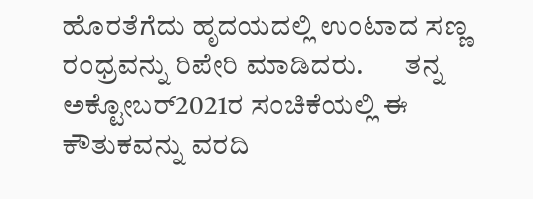ಹೊರತೆಗೆದು ಹೃದಯದಲ್ಲಿ ಉಂಟಾದ ಸಣ್ಣ ರಂಧ್ರವನ್ನು ರಿಪೇರಿ ಮಾಡಿದರು.       ತನ್ನ ಅಕ್ಟೋಬರ್2021ರ ಸಂಚಿಕೆಯಲ್ಲಿ ಈ ಕೌತುಕವನ್ನು ವರದಿ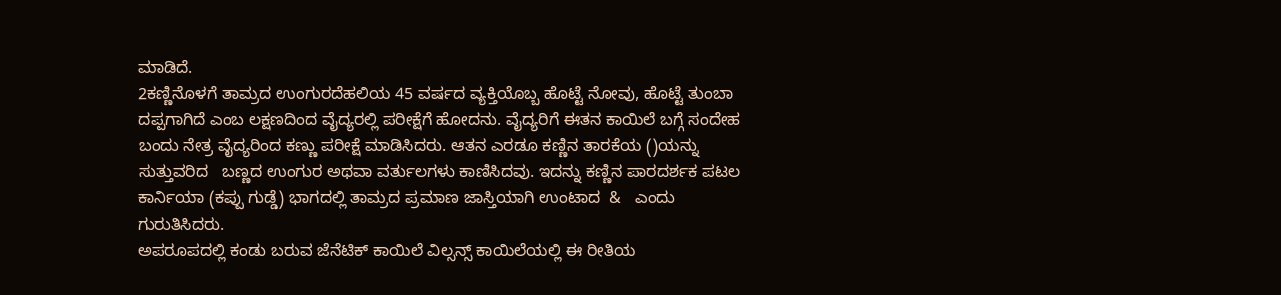ಮಾಡಿದೆ.
2ಕಣ್ಣಿನೊಳಗೆ ತಾಮ್ರದ ಉಂಗುರದೆಹಲಿಯ 45 ವರ್ಷದ ವ್ಯಕ್ತಿಯೊಬ್ಬ ಹೊಟ್ಟೆ ನೋವು, ಹೊಟ್ಟೆ ತುಂಬಾ ದಪ್ಪಗಾಗಿದೆ ಎಂಬ ಲಕ್ಷಣದಿಂದ ವೈದ್ಯರಲ್ಲಿ ಪರೀಕ್ಷೆಗೆ ಹೋದನು. ವೈದ್ಯರಿಗೆ ಈತನ ಕಾಯಿಲೆ ಬಗ್ಗೆ ಸಂದೇಹ ಬಂದು ನೇತ್ರ ವೈದ್ಯರಿಂದ ಕಣ್ಣು ಪರೀಕ್ಷೆ ಮಾಡಿಸಿದರು. ಆತನ ಎರಡೂ ಕಣ್ಣಿನ ತಾರಕೆಯ ()ಯನ್ನು ಸುತ್ತುವರಿದ   ಬಣ್ಣದ ಉಂಗುರ ಅಥವಾ ವರ್ತುಲಗಳು ಕಾಣಿಸಿದವು. ಇದನ್ನು ಕಣ್ಣಿನ ಪಾರದರ್ಶಕ ಪಟಲ ಕಾರ್ನಿಯಾ (ಕಪ್ಪು ಗುಡ್ಡೆ) ಭಾಗದಲ್ಲಿ ತಾಮ್ರದ ಪ್ರಮಾಣ ಜಾಸ್ತಿಯಾಗಿ ಉಂಟಾದ  &   ಎಂದು ಗುರುತಿಸಿದರು.
ಅಪರೂಪದಲ್ಲಿ ಕಂಡು ಬರುವ ಜೆನೆಟಿಕ್ ಕಾಯಿಲೆ ವಿಲ್ಸನ್ಸ್ ಕಾಯಿಲೆಯಲ್ಲಿ ಈ ರೀತಿಯ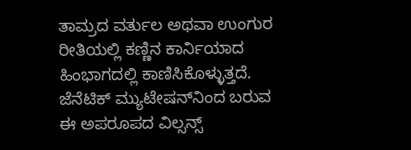ತಾಮ್ರದ ವರ್ತುಲ ಅಥವಾ ಉಂಗುರ ರೀತಿಯಲ್ಲಿ ಕಣ್ಣಿನ ಕಾರ್ನಿಯಾದ ಹಿಂಭಾಗದಲ್ಲಿ ಕಾಣಿಸಿಕೊಳ್ಳುತ್ತದೆ. ಜೆನೆಟಿಕ್ ಮ್ಯುಟೇಷನ್‌ನಿಂದ ಬರುವ ಈ ಅಪರೂಪದ ವಿಲ್ಸನ್ಸ್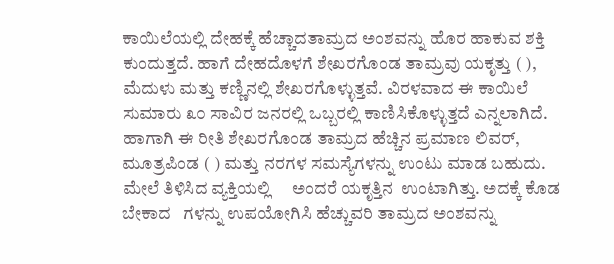ಕಾಯಿಲೆಯಲ್ಲಿ ದೇಹಕ್ಕೆ ಹೆಚ್ಚಾದತಾಮ್ರದ ಅಂಶವನ್ನು ಹೊರ ಹಾಕುವ ಶಕ್ತಿ ಕುಂದುತ್ತದೆ. ಹಾಗೆ ದೇಹದೊಳಗೆ ಶೇಖರಗೊಂಡ ತಾಮ್ರವು ಯಕೃತ್ತು ( ), ಮೆದುಳು ಮತ್ತು ಕಣ್ಣಿನಲ್ಲಿ ಶೇಖರಗೊಳ್ಳುತ್ತವೆ. ವಿರಳವಾದ ಈ ಕಾಯಿಲೆ ಸುಮಾರು ೩೦ ಸಾವಿರ ಜನರಲ್ಲಿ ಒಬ್ಬರಲ್ಲಿ ಕಾಣಿಸಿಕೊಳ್ಳುತ್ತದೆ ಎನ್ನಲಾಗಿದೆ.
ಹಾಗಾಗಿ ಈ ರೀತಿ ಶೇಖರಗೊಂಡ ತಾಮ್ರದ ಹೆಚ್ಚಿನ ಪ್ರಮಾಣ ಲಿವರ್, ಮೂತ್ರಪಿಂಡ ( ) ಮತ್ತು ನರಗಳ ಸಮಸ್ಯೆಗಳನ್ನು ಉಂಟು ಮಾಡ ಬಹುದು. ಮೇಲೆ ತಿಳಿಸಿದ ವ್ಯಕ್ತಿಯಲ್ಲಿ     ಅಂದರೆ ಯಕೃತ್ತಿನ  ಉಂಟಾಗಿತ್ತು. ಅದಕ್ಕೆ ಕೊಡ ಬೇಕಾದ   ಗಳನ್ನು ಉಪಯೋಗಿಸಿ ಹೆಚ್ಚುವರಿ ತಾಮ್ರದ ಅಂಶವನ್ನು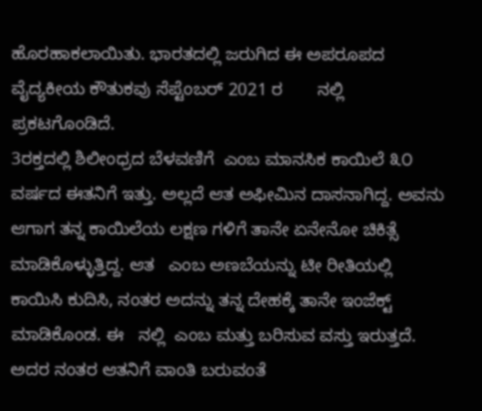ಹೊರಹಾಕಲಾಯಿತು. ಭಾರತದಲ್ಲಿ ಜರುಗಿದ ಈ ಅಪರೂಪದ ವೈದ್ಯಕೀಯ ಕೌತುಕವು ಸೆಪ್ಟೆಂಬರ್ 2021 ರ       ನಲ್ಲಿ ಪ್ರಕಟಗೊಂಡಿದೆ.
3ರಕ್ತದಲ್ಲಿ ಶಿಲೀಂಧ್ರದ ಬೆಳವಣಿಗೆ  ಎಂಬ ಮಾನಸಿಕ ಕಾಯಿಲೆ ೩೦ ವರ್ಷದ ಈತನಿಗೆ ಇತ್ತು. ಅಲ್ಲದೆ ಆತ ಅಫೀಮಿನ ದಾಸನಾಗಿದ್ದ. ಅವನು ಆಗಾಗ ತನ್ನ ಕಾಯಿಲೆಯ ಲಕ್ಷಣ ಗಳಿಗೆ ತಾನೇ ಏನೇನೋ ಚಿಕಿತ್ಸೆ ಮಾಡಿಕೊಳ್ಳುತ್ತಿದ್ದ. ಆತ   ಎಂಬ ಅಣಬೆಯನ್ನು ಟೀ ರೀತಿಯಲ್ಲಿ ಕಾಯಿಸಿ ಕುದಿಸಿ, ನಂತರ ಅದನ್ನು ತನ್ನ ದೇಹಕ್ಕೆ ತಾನೇ ಇಂಜೆಕ್ಟ್ ಮಾಡಿಕೊಂಡ. ಈ   ನಲ್ಲಿ  ಎಂಬ ಮತ್ತು ಬರಿಸುವ ವಸ್ತು ಇರುತ್ತದೆ. ಅದರ ನಂತರ ಆತನಿಗೆ ವಾಂತಿ ಬರುವಂತೆ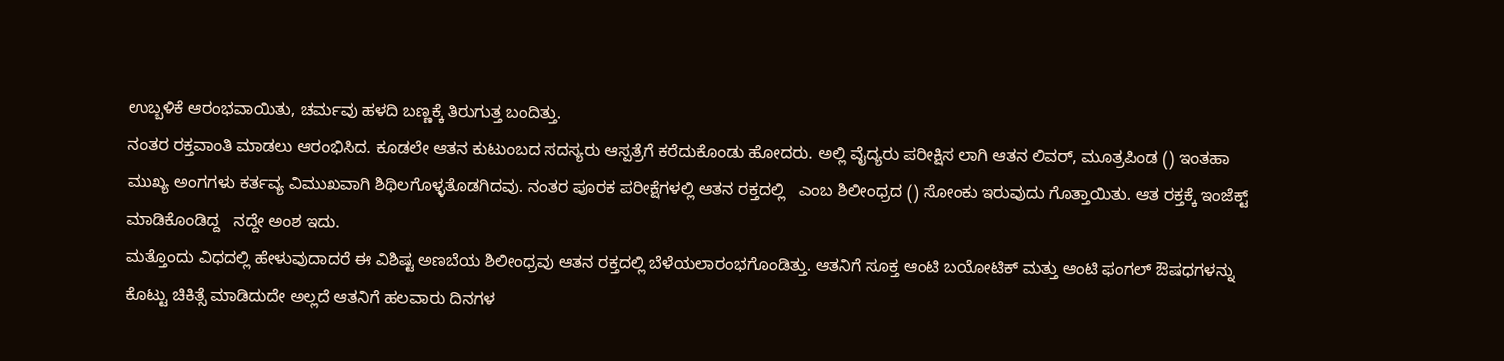ಉಬ್ಬಳಿಕೆ ಆರಂಭವಾಯಿತು, ಚರ್ಮವು ಹಳದಿ ಬಣ್ಣಕ್ಕೆ ತಿರುಗುತ್ತ ಬಂದಿತ್ತು.
ನಂತರ ರಕ್ತವಾಂತಿ ಮಾಡಲು ಆರಂಭಿಸಿದ. ಕೂಡಲೇ ಆತನ ಕುಟುಂಬದ ಸದಸ್ಯರು ಆಸ್ಪತ್ರೆಗೆ ಕರೆದುಕೊಂಡು ಹೋದರು. ಅಲ್ಲಿ ವೈದ್ಯರು ಪರೀಕ್ಷಿಸ ಲಾಗಿ ಆತನ ಲಿವರ್, ಮೂತ್ರಪಿಂಡ () ಇಂತಹಾ ಮುಖ್ಯ ಅಂಗಗಳು ಕರ್ತವ್ಯ ವಿಮುಖವಾಗಿ ಶಿಥಿಲಗೊಳ್ಳತೊಡಗಿದವು. ನಂತರ ಪೂರಕ ಪರೀಕ್ಷೆಗಳಲ್ಲಿ ಆತನ ರಕ್ತದಲ್ಲಿ   ಎಂಬ ಶಿಲೀಂಧ್ರದ () ಸೋಂಕು ಇರುವುದು ಗೊತ್ತಾಯಿತು. ಆತ ರಕ್ತಕ್ಕೆ ಇಂಜೆಕ್ಟ್ ಮಾಡಿಕೊಂಡಿದ್ದ   ನದ್ದೇ ಅಂಶ ಇದು.
ಮತ್ತೊಂದು ವಿಧದಲ್ಲಿ ಹೇಳುವುದಾದರೆ ಈ ವಿಶಿಷ್ಟ ಅಣಬೆಯ ಶಿಲೀಂಧ್ರವು ಆತನ ರಕ್ತದಲ್ಲಿ ಬೆಳೆಯಲಾರಂಭಗೊಂಡಿತ್ತು. ಆತನಿಗೆ ಸೂಕ್ತ ಆಂಟಿ ಬಯೋಟಿಕ್ ಮತ್ತು ಆಂಟಿ ಫಂಗಲ್ ಔಷಧಗಳನ್ನು ಕೊಟ್ಟು ಚಿಕಿತ್ಸೆ ಮಾಡಿದುದೇ ಅಲ್ಲದೆ ಆತನಿಗೆ ಹಲವಾರು ದಿನಗಳ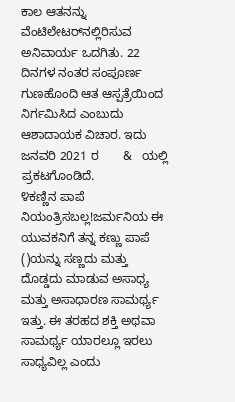ಕಾಲ ಆತನನ್ನು ವೆಂಟಿಲೇಟರ್‌ನಲ್ಲಿರಿಸುವ ಅನಿವಾರ್ಯ ಒದಗಿತು. 22 ದಿನಗಳ ನಂತರ ಸಂಪೂರ್ಣ ಗುಣಹೊಂದಿ ಆತ ಆಸ್ಪತ್ರೆಯಿಂದ ನಿರ್ಗಮಿಸಿದ ಎಂಬುದು ಆಶಾದಾಯಕ ವಿಚಾರ. ಇದು ಜನವರಿ 2021 ರ       &   ಯಲ್ಲಿ ಪ್ರಕಟಗೊಂಡಿದೆ.
೪ಕಣ್ಣಿನ ಪಾಪೆ ನಿಯಂತ್ರಿಸಬಲ್ಲ!ಜರ್ಮನಿಯ ಈ ಯುವಕನಿಗೆ ತನ್ನ ಕಣ್ಣು ಪಾಪೆ ()ಯನ್ನು ಸಣ್ಣದು ಮತ್ತು ದೊಡ್ಡದು ಮಾಡುವ ಅಸಾಧ್ಯ ಮತ್ತು ಅಸಾಧಾರಣ ಸಾಮರ್ಥ್ಯ ಇತ್ತು. ಈ ತರಹದ ಶಕ್ತಿ ಅಥವಾ ಸಾಮರ್ಥ್ಯ ಯಾರಲ್ಲೂ ಇರಲು ಸಾಧ್ಯವಿಲ್ಲ ಎಂದು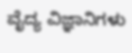ವೈದ್ಯ ವಿಜ್ಞಾನಿಗಳು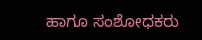ಹಾಗೂ ಸಂಶೋಧಕರು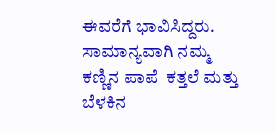ಈವರೆಗೆ ಭಾವಿಸಿದ್ದರು. ಸಾಮಾನ್ಯವಾಗಿ ನಮ್ಮ ಕಣ್ಣಿನ ಪಾಪೆ  ಕತ್ತಲೆ ಮತ್ತು ಬೆಳಕಿನ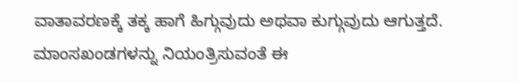ವಾತಾವರಣಕ್ಕೆ ತಕ್ಕ ಹಾಗೆ ಹಿಗ್ಗುವುದು ಅಥವಾ ಕುಗ್ಗುವುದು ಆಗುತ್ತದೆ. ಮಾಂಸಖಂಡಗಳನ್ನು ನಿಯಂತ್ರಿಸುವಂತೆ ಈ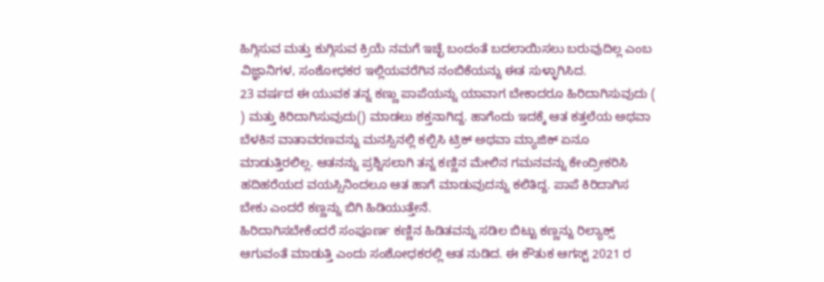ಹಿಗ್ಗಿಸುವ ಮತ್ತು ಕುಗ್ಗಿಸುವ ಕ್ರಿಯೆ ನಮಗೆ ಇಚ್ಛೆ ಬಂದಂತೆ ಬದಲಾಯಿಸಲು ಬರುವುದಿಲ್ಲ ಎಂಬ ವಿಜ್ಞಾನಿಗಳ, ಸಂಶೋಧಕರ ಇಲ್ಲಿಯವರೆಗಿನ ನಂಬಿಕೆಯನ್ನು ಈತ ಸುಳ್ಳಾಗಿಸಿದ.
23 ವರ್ಷದ ಈ ಯುವಕ ತನ್ನ ಕಣ್ಣು ಪಾಪೆಯನ್ನು ಯಾವಾಗ ಬೇಕಾದರೂ ಹಿರಿದಾಗಿಸುವುದು ( ) ಮತ್ತು ಕಿರಿದಾಗಿಸುವುದು() ಮಾಡಲು ಶಕ್ತನಾಗಿದ್ದ. ಹಾಗೆಂದು ಇದಕ್ಕೆ ಆತ ಕತ್ತಲೆಯ ಅಥವಾ ಬೆಳಕಿನ ವಾತಾವರಣವನ್ನು ಮನಸ್ಸಿನಲ್ಲಿ ಕಲ್ಪಿಸಿ ಟ್ರಿಕ್ ಅಥವಾ ಮ್ಯಾಜಿಕ್ ಏನೂ ಮಾಡುತ್ತಿರಲಿಲ್ಲ. ಆತನನ್ನು ಪ್ರಶ್ನಿಸಲಾಗಿ ತನ್ನ ಕಣ್ಣಿನ ಮೇಲಿನ ಗಮನವನ್ನು ಕೇಂದ್ರೀಕರಿಸಿ ಹದಿಹರೆಯದ ವಯಸ್ಸಿನಿಂದಲೂ ಆತ ಹಾಗೆ ಮಾಡುವುದನ್ನು ಕಲಿತಿದ್ದ. ಪಾಪೆ ಕಿರಿದಾಗಿಸ ಬೇಕು ಎಂದರೆ ಕಣ್ಣನ್ನು ಬಿಗಿ ಹಿಡಿಯುತ್ತೇನೆ.
ಹಿರಿದಾಗಿಸಬೇಕೆಂದರೆ ಸಂಪೂರ್ಣ ಕಣ್ಣಿನ ಹಿಡಿತವನ್ನು ಸಡಿಲ ಬಿಟ್ಟು ಕಣ್ಣನ್ನು ರಿಲ್ಯಾಕ್ಸ್ ಆಗುವಂತೆ ಮಾಡುತ್ತಿ ಎಂದು ಸಂಶೋಧಕರಲ್ಲಿ ಆತ ನುಡಿದ. ಈ ಕೌತುಕ ಆಗಸ್ಟ್ 2021 ರ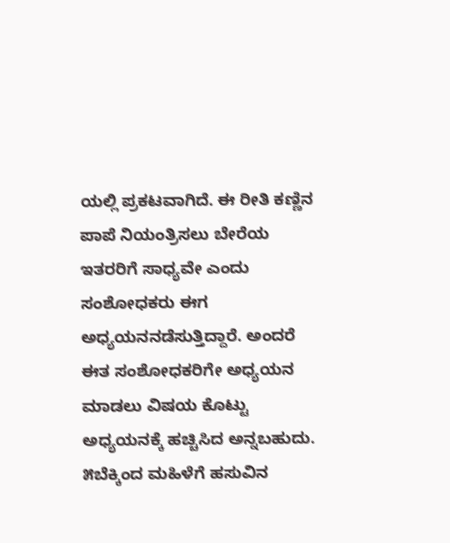ಯಲ್ಲಿ ಪ್ರಕಟವಾಗಿದೆ. ಈ ರೀತಿ ಕಣ್ಣಿನ ಪಾಪೆ ನಿಯಂತ್ರಿಸಲು ಬೇರೆಯ ಇತರರಿಗೆ ಸಾಧ್ಯವೇ ಎಂದು ಸಂಶೋಧಕರು ಈಗ ಅಧ್ಯಯನನಡೆಸುತ್ತಿದ್ದಾರೆ. ಅಂದರೆ ಈತ ಸಂಶೋಧಕರಿಗೇ ಅಧ್ಯಯನ ಮಾಡಲು ವಿಷಯ ಕೊಟ್ಟು ಅಧ್ಯಯನಕ್ಕೆ ಹಚ್ಚಿಸಿದ ಅನ್ನಬಹುದು.
೫ಬೆಕ್ಕಿಂದ ಮಹಿಳೆಗೆ ಹಸುವಿನ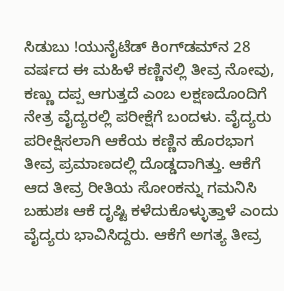ಸಿಡುಬು !ಯುನೈಟೆಡ್ ಕಿಂಗ್‌ಡಮ್‌ನ 28 ವರ್ಷದ ಈ ಮಹಿಳೆ ಕಣ್ಣಿನಲ್ಲಿ ತೀವ್ರ ನೋವು, ಕಣ್ಣು ದಪ್ಪ ಆಗುತ್ತದೆ ಎಂಬ ಲಕ್ಷಣದೊಂದಿಗೆ ನೇತ್ರ ವೈದ್ಯರಲ್ಲಿ ಪರೀಕ್ಷೆಗೆ ಬಂದಳು. ವೈದ್ಯರು ಪರೀಕ್ಷಿಸಲಾಗಿ ಆಕೆಯ ಕಣ್ಣಿನ ಹೊರಭಾಗ ತೀವ್ರ ಪ್ರಮಾಣದಲ್ಲಿ ದೊಡ್ಡದಾಗಿತ್ತು. ಆಕೆಗೆ ಆದ ತೀವ್ರ ರೀತಿಯ ಸೋಂಕನ್ನು ಗಮನಿಸಿ ಬಹುಶಃ ಆಕೆ ದೃಷ್ಟಿ ಕಳೆದುಕೊಳ್ಳುತ್ತಾಳೆ ಎಂದು ವೈದ್ಯರು ಭಾವಿಸಿದ್ದರು. ಆಕೆಗೆ ಅಗತ್ಯ ತೀವ್ರ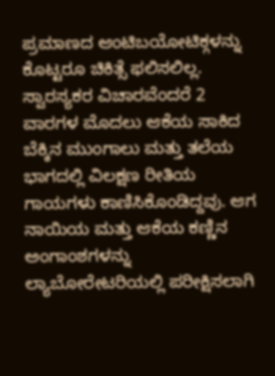ಪ್ರಮಾಣದ ಆಂಟಿಬಯೋಟಿಕ್ಗಳನ್ನು ಕೊಟ್ಟರೂ ಚಿಕಿತ್ಸೆ ಫಲಿಸಲಿಲ್ಲ.
ಸ್ವಾರಸ್ಯಕರ ವಿಚಾರವೆಂದರೆ 2 ವಾರಗಳ ಮೊದಲು ಆಕೆಯ ಸಾಕಿದ ಬೆಕ್ಕಿನ ಮುಂಗಾಲು ಮತ್ತು ತಲೆಯ ಭಾಗದಲ್ಲಿ ವಿಲಕ್ಷಣ ರೀತಿಯ ಗಾಯಗಳು ಕಾಣಿಸಿಕೊಂಡಿದ್ದವು. ಆಗ ನಾಯಿಯ ಮತ್ತು ಆಕೆಯ ಕಣ್ಣಿನ ಅಂಗಾಂಶಗಳನ್ನು ಲ್ಯಾಬೋರೇಟರಿಯಲ್ಲಿ ಪರೀಕ್ಷಿಸಲಾಗಿ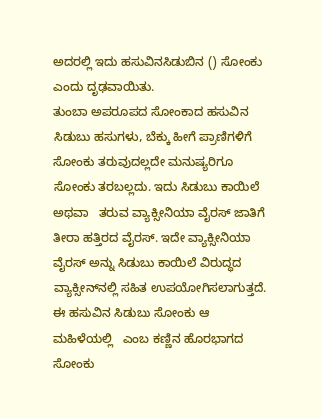ಅದರಲ್ಲಿ ಇದು ಹಸುವಿನಸಿಡುಬಿನ () ಸೋಂಕು ಎಂದು ದೃಢವಾಯಿತು.
ತುಂಬಾ ಅಪರೂಪದ ಸೋಂಕಾದ ಹಸುವಿನ ಸಿಡುಬು ಹಸುಗಳು, ಬೆಕ್ಕು ಹೀಗೆ ಪ್ರಾಣಿಗಳಿಗೆ ಸೋಂಕು ತರುವುದಲ್ಲದೇ ಮನುಷ್ಯರಿಗೂ ಸೋಂಕು ತರಬಲ್ಲದು. ಇದು ಸಿಡುಬು ಕಾಯಿಲೆ ಅಥವಾ   ತರುವ ವ್ಯಾಕ್ಸೀನಿಯಾ ವೈರಸ್ ಜಾತಿಗೆ ತೀರಾ ಹತ್ತಿರದ ವೈರಸ್. ಇದೇ ವ್ಯಾಕ್ಸೀನಿಯಾ ವೈರಸ್ ಅನ್ನು ಸಿಡುಬು ಕಾಯಿಲೆ ವಿರುದ್ಧದ ವ್ಯಾಕ್ಸೀನ್‌ನಲ್ಲಿ ಸಹಿತ ಉಪಯೋಗಿಸಲಾಗುತ್ತದೆ. ಈ ಹಸುವಿನ ಸಿಡುಬು ಸೋಂಕು ಆ ಮಹಿಳೆಯಲ್ಲಿ   ಎಂಬ ಕಣ್ಣಿನ ಹೊರಭಾಗದ ಸೋಂಕು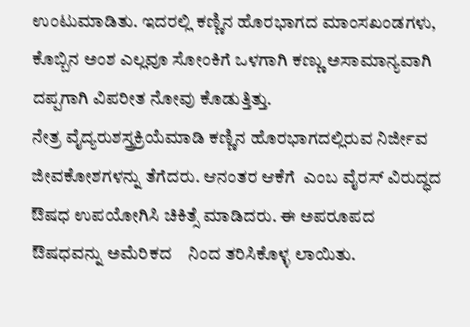ಉಂಟುಮಾಡಿತು. ಇದರಲ್ಲಿ ಕಣ್ಣಿನ ಹೊರಭಾಗದ ಮಾಂಸಖಂಡಗಳು, ಕೊಬ್ಬಿನ ಅಂಶ ಎಲ್ಲವೂ ಸೋಂಕಿಗೆ ಒಳಗಾಗಿ ಕಣ್ಣು ಅಸಾಮಾನ್ಯವಾಗಿ ದಪ್ಪಗಾಗಿ ವಿಪರೀತ ನೋವು ಕೊಡುತ್ತಿತ್ತು.
ನೇತ್ರ ವೈದ್ಯರುಶಸ್ತ್ರಕ್ರಿಯೆಮಾಡಿ ಕಣ್ಣಿನ ಹೊರಭಾಗದಲ್ಲಿರುವ ನಿರ್ಜೀವ ಜೀವಕೋಶಗಳನ್ನು ತೆಗೆದರು. ಆನಂತರ ಆಕೆಗೆ  ಎಂಬ ವೈರಸ್ ವಿರುದ್ಧದ ಔಷಧ ಉಪಯೋಗಿಸಿ ಚಿಕಿತ್ಸೆ ಮಾಡಿದರು. ಈ ಅಪರೂಪದ ಔಷಧವನ್ನು ಅಮೆರಿಕದ    ನಿಂದ ತರಿಸಿಕೊಳ್ಳ ಲಾಯಿತು.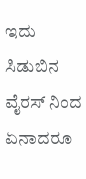ಇದು ಸಿಡುಬಿನ ವೈರಸ್ ನಿಂದ ಏನಾದರೂ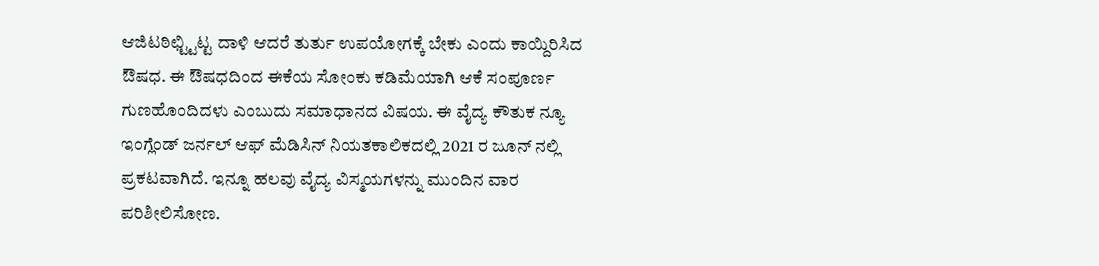ಆಜಿಟಠಿಛ್ಟ್ಟಿಟ್ಟ ದಾಳಿ ಆದರೆ ತುರ್ತು ಉಪಯೋಗಕ್ಕೆ ಬೇಕು ಎಂದು ಕಾಯ್ದಿರಿಸಿದ ಔಷಧ. ಈ ಔಷಧದಿಂದ ಈಕೆಯ ಸೋಂಕು ಕಡಿಮೆಯಾಗಿ ಆಕೆ ಸಂಪೂರ್ಣ ಗುಣಹೊಂದಿದಳು ಎಂಬುದು ಸಮಾಧಾನದ ವಿಷಯ. ಈ ವೈದ್ಯ ಕೌತುಕ ನ್ಯೂ ಇಂಗ್ಲೆಂಡ್ ಜರ್ನಲ್ ಆಫ್ ಮೆಡಿಸಿನ್ ನಿಯತಕಾಲಿಕದಲ್ಲಿ 2021 ರ ಜೂನ್ ನಲ್ಲಿ ಪ್ರಕಟವಾಗಿದೆ. ಇನ್ನೂ ಹಲವು ವೈದ್ಯ ವಿಸ್ಮಯಗಳನ್ನು ಮುಂದಿನ ವಾರ ಪರಿಶೀಲಿಸೋಣ.